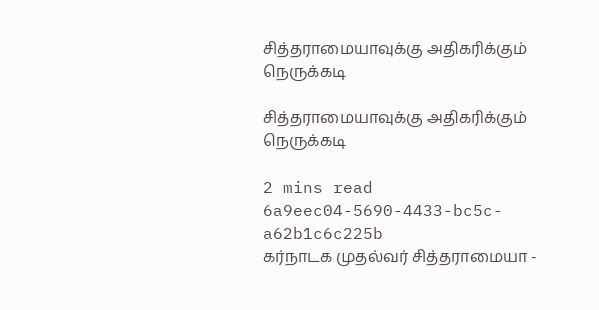சித்தராமையாவுக்கு அதிகரிக்கும் நெருக்கடி

சித்தராமையாவுக்கு அதிகரிக்கும் நெருக்கடி

2 mins read
6a9eec04-5690-4433-bc5c-a62b1c6c225b
கர்நாடக முதல்வர் சித்தராமையா -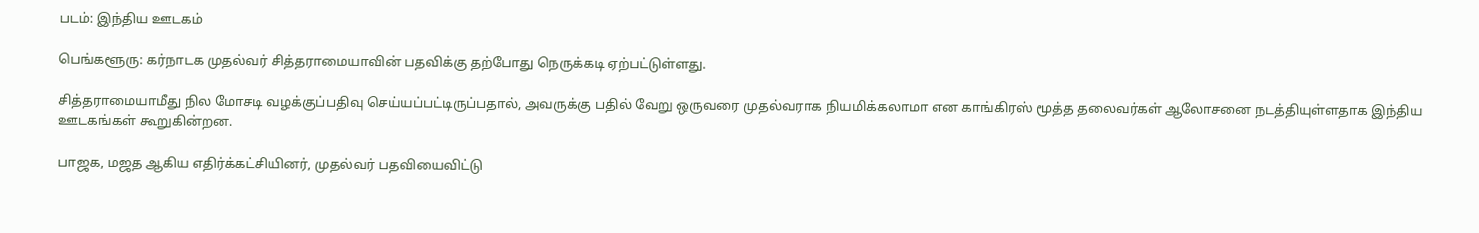படம்: இந்திய ஊடகம்

பெங்களூரு: கர்நாடக முதல்வர் சித்தராமையாவின் பதவிக்கு தற்போது நெருக்கடி ஏற்பட்டுள்ளது.

சித்தராமையாமீது நில மோசடி வழக்குப்பதிவு செய்யப்பட்டிருப்பதால், அவருக்கு பதில் வேறு ஒருவரை முதல்வராக நியமிக்கலாமா என காங்கிரஸ் மூத்த தலைவர்கள் ஆலோசனை நடத்தியுள்ளதாக இந்திய ஊடகங்கள் கூறுகின்றன.

பாஜக, மஜத ஆகிய எதிர்க்கட்சியினர், முதல்வர் பதவியைவிட்டு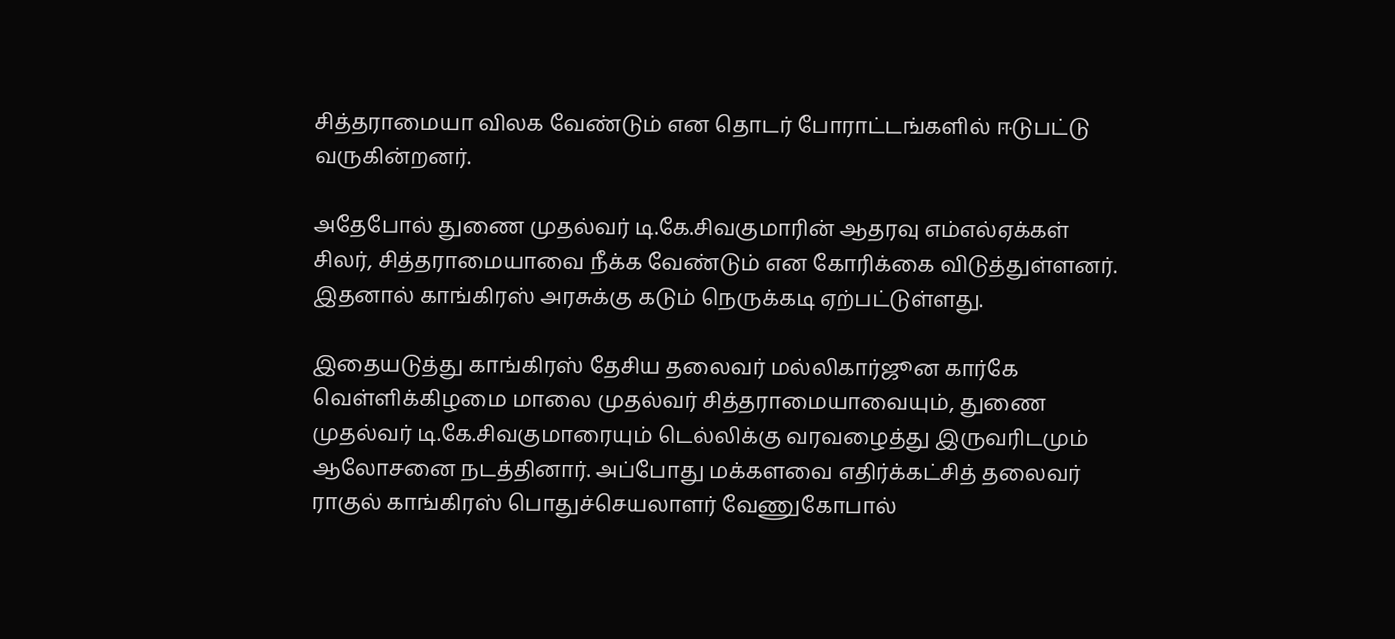சித்தராமையா விலக வேண்டும் என தொடர் போராட்டங்களில் ஈடுபட்டு வருகின்றனர்.

அதேபோல் துணை முதல்வர் டி.கே.சிவகுமாரின் ஆதரவு எம்எல்ஏக்கள் சிலர், சித்தராமையாவை நீக்க வேண்டும் என கோரிக்கை விடுத்துள்ளனர். இதனால் காங்கிரஸ் அரசுக்கு கடும் நெருக்கடி ஏற்பட்டுள்ளது.

இதையடுத்து காங்கிரஸ் தேசிய தலைவர் மல்லிகார்ஜூன கார்கே வெள்ளிக்கிழமை மாலை முதல்வர் சித்தராமையாவையும், துணை முதல்வர் டி.கே.சிவகுமாரையும் டெல்லிக்கு வரவழைத்து இருவரிடமும் ஆலோசனை நடத்தினார். அப்போது மக்களவை எதிர்க்கட்சித் தலைவர் ராகுல் காங்கிரஸ் பொதுச்செயலாளர் வேணுகோபால்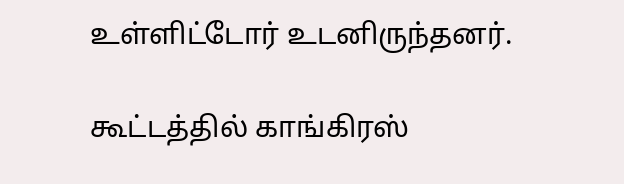உள்ளிட்டோர் உடனிருந்தனர்.

கூட்டத்தில் காங்கிரஸ்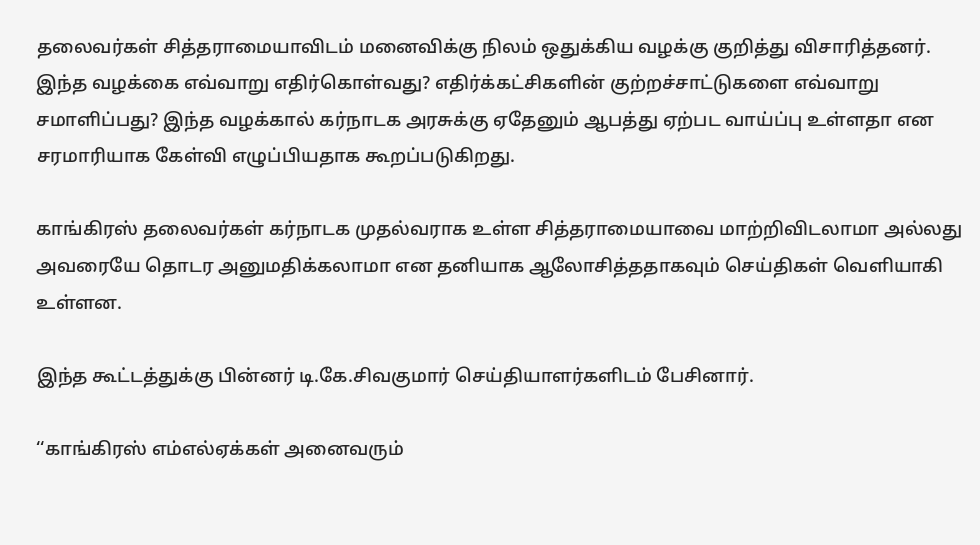தலைவர்கள் சித்தராமையாவிடம் மனைவிக்கு நிலம் ஒதுக்கிய வழக்கு குறித்து விசாரித்தனர். இந்த வழக்கை எவ்வாறு எதிர்கொள்வது? எதிர்க்கட்சிகளின் குற்றச்சாட்டுகளை எவ்வாறு சமாளிப்பது? இந்த வழக்கால் கர்நாடக அரசுக்கு ஏதேனும் ஆபத்து ஏற்பட வாய்ப்பு உள்ளதா என சரமாரியாக கேள்வி எழுப்பியதாக கூறப்படுகிறது.

காங்கிரஸ் தலைவர்கள் கர்நாடக முதல்வராக உள்ள சித்தராமையாவை மாற்றிவிடலாமா அல்லது அவரையே தொடர அனுமதிக்க‌லாமா என தனியாக ஆலோசித்ததாகவும் செய்திகள் வெளியாகி உள்ளன.

இந்த கூட்டத்துக்கு பின்னர் டி.கே.சிவகுமார் செய்தியாளர்களிடம் பேசினார்.

‘‘காங்கிரஸ் எம்எல்ஏக்கள் அனைவரும்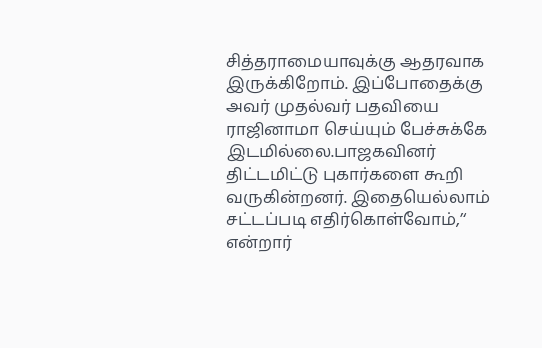சித்தராமையாவுக்கு ஆதரவாக இருக்கிறோம். இப்போதைக்கு அவர் முதல்வர் பதவியை ராஜினாமா செய்யும் பேச்சுக்கே இடமில்லை.பாஜகவினர் திட்டமிட்டு புகார்களை கூறி வருகின்றனர். இதையெல்லாம் சட்டப்படி எதிர்கொள்வோம்,’‘ என்றார்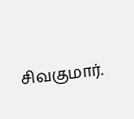சிவகுமார்.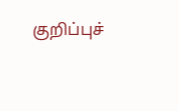குறிப்புச்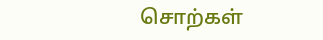சொற்கள்